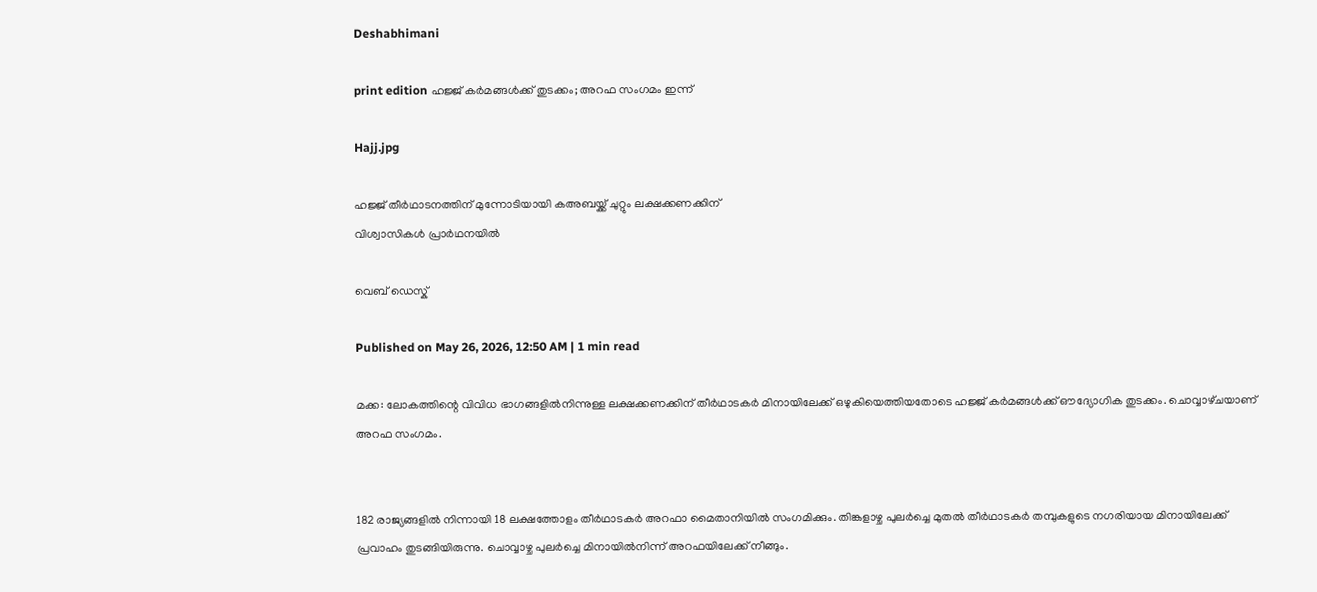Deshabhimani

print edition ഹജ്ജ് കർമങ്ങൾക്ക് തുടക്കം; അറഫ സംഗമം ഇന്ന്

Hajj.jpg

ഹജ്ജ് തീർഥാടനത്തിന് മുന്നോടിയായി കഅബയ്ക്ക് ചുറ്റും ലക്ഷക്കണക്കിന്
വിശ്വാസികൾ പ്രാര്‍ഥനയില്‍

വെബ് ഡെസ്ക്

Published on May 26, 2026, 12:50 AM | 1 min read

മക്ക: ലോകത്തിന്റെ വിവിധ ഭാഗങ്ങളിൽനിന്നുള്ള ലക്ഷക്കണക്കിന് തീർഥാടകർ മിനായിലേക്ക് ഒഴുകിയെത്തിയതോടെ ഹജ്ജ് കർമങ്ങൾക്ക് ഔദ്യോഗിക തുടക്കം. ചൊവ്വാഴ്‌ചയാണ് അറഫ സംഗമം.


182 രാജ്യങ്ങളിൽ നിന്നായി 18 ലക്ഷത്തോളം തീർഥാടകർ അറഫാ മൈതാനിയിൽ സംഗമിക്കും. തിങ്കളാഴ്ച പുലർച്ചെ മുതൽ തീർഥാടകർ തമ്പുകളുടെ നഗരിയായ മിനായിലേക്ക് പ്രവാഹം തുടങ്ങിയിരുന്നു. ചൊവ്വാഴ്ച പുലർച്ചെ മിനായിൽനിന്ന് അറഫയിലേക്ക് നീങ്ങും.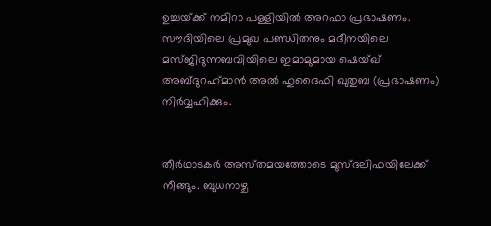ഉച്ചയ്‌ക്ക് നമിറാ പള്ളിയിൽ അറഫാ പ്രഭാഷണം. സൗദിയിലെ പ്രമുഖ പണ്ഡിതനും മദീനയിലെ മസ്ജിദുന്നബവിയിലെ ഇമാമുമായ ഷെയ്ഖ് അബ്ദുറഹ്‌മാൻ അൽ ഹുദൈഫി ഖുതുബ (പ്രഭാഷണം) നിർവ്വഹിക്കും.


തീർഥാടകർ അസ്‌തമയത്തോടെ മുസ്ദലിഫയിലേക്ക് നീങ്ങും. ബുധനാഴ്ച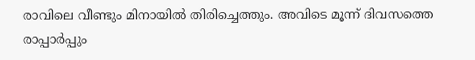രാവിലെ വീണ്ടും മിനായിൽ തിരിച്ചെത്തും. അവിടെ മൂന്ന് ദിവസത്തെ രാപ്പാർപ്പും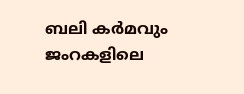ബലി കർമവും ജംറകളിലെ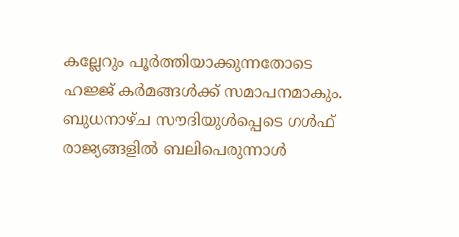കല്ലേറും പൂർത്തിയാക്കുന്നതോടെ ഹജ്ജ് കർമങ്ങൾക്ക് സമാപനമാകും. ബുധനാഴ്ച സൗദിയുൾപ്പെടെ ഗൾഫ് രാജ്യങ്ങളിൽ ബലിപെരുന്നാൾ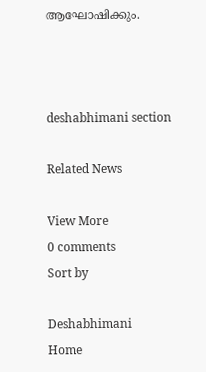ആഘോഷിക്കും.



deshabhimani section

Related News

View More
0 comments
Sort by

Deshabhimani
Home